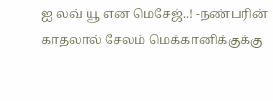ஐ லவ் யூ என மெசேஜ்..! -நண்பரின் காதலால் சேலம் மெக்கானிக்குக்கு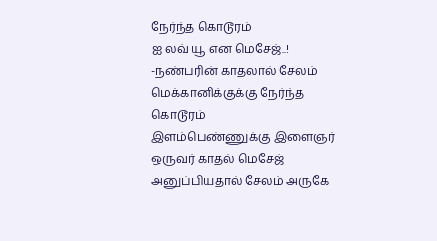நேர்ந்த கொடூரம்
ஐ லவ் யூ என மெசேஜ்..! -நண்பரின் காதலால் சேலம் மெக்கானிக்குக்கு நேர்ந்த கொடூரம்
இளம்பெண்ணுக்கு இளைஞர் ஒருவர் காதல் மெசேஜ் அனுப்பியதால் சேலம் அருகே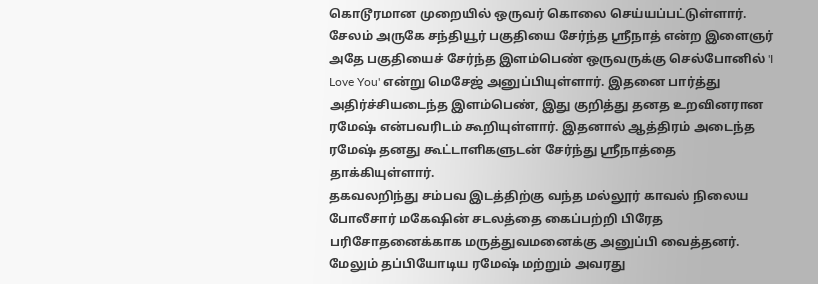கொடூரமான முறையில் ஒருவர் கொலை செய்யப்பட்டுள்ளார்.
சேலம் அருகே சந்தியூர் பகுதியை சேர்ந்த ஸ்ரீநாத் என்ற இளைஞர் அதே பகுதியைச் சேர்ந்த இளம்பெண் ஒருவருக்கு செல்போனில் 'I Love You' என்று மெசேஜ் அனுப்பியுள்ளார். இதனை பார்த்து அதிர்ச்சியடைந்த இளம்பெண், இது குறித்து தனத உறவினரான ரமேஷ் என்பவரிடம் கூறியுள்ளார். இதனால் ஆத்திரம் அடைந்த ரமேஷ் தனது கூட்டாளிகளுடன் சேர்ந்து ஸ்ரீநாத்தை தாக்கியுள்ளார்.
தகவலறிந்து சம்பவ இடத்திற்கு வந்த மல்லூர் காவல் நிலைய போலீசார் மகேஷின் சடலத்தை கைப்பற்றி பிரேத பரிசோதனைக்காக மருத்துவமனைக்கு அனுப்பி வைத்தனர். மேலும் தப்பியோடிய ரமேஷ் மற்றும் அவரது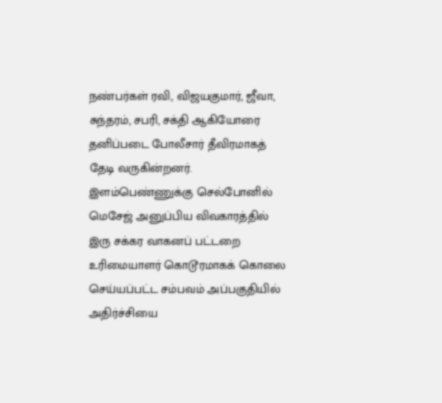நண்பர்கள் ரவி, விஜயகுமார், ஜீவா, சுந்தரம், சபரி, சக்தி ஆகியோரை தனிப்படை போலீசார் தீவிரமாகத் தேடி வருகின்றனர். இளம்பெண்ணுக்கு செல்போனில் மெசேஜ் அனுப்பிய விவகாரத்தில் இரு சக்கர வாகனப் பட்டறை உரிமையாளர் கொடூரமாகக் கொலை செய்யப்பட்ட சம்பவம் அப்பகுதியில் அதிர்ச்சியை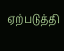ஏற்படுத்தி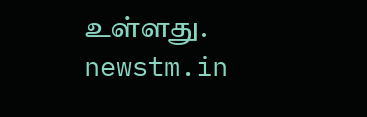உள்ளது.
newstm.in